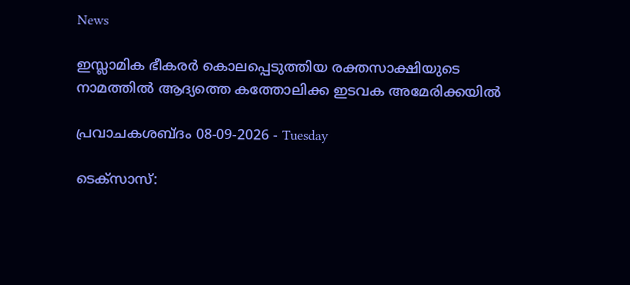News

ഇസ്ലാമിക ഭീകരർ കൊലപ്പെടുത്തിയ രക്തസാക്ഷിയുടെ നാമത്തിൽ ആദ്യത്തെ കത്തോലിക്ക ഇടവക അമേരിക്കയിൽ

പ്രവാചകശബ്ദം 08-09-2026 - Tuesday

ടെക്സാസ്: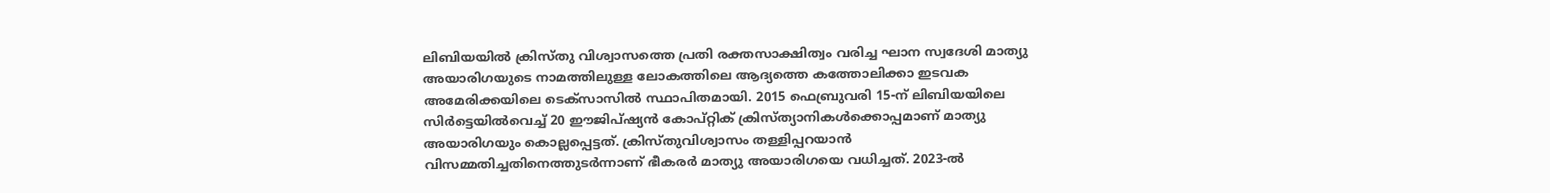ലിബിയയിൽ ക്രിസ്തു വിശ്വാസത്തെ പ്രതി രക്തസാക്ഷിത്വം വരിച്ച ഘാന സ്വദേശി മാത്യു അയാരിഗയുടെ നാമത്തിലുള്ള ലോകത്തിലെ ആദ്യത്തെ കത്തോലിക്കാ ഇടവക അമേരിക്കയിലെ ടെക്സാസിൽ സ്ഥാപിതമായി. 2015 ഫെബ്രുവരി 15-ന് ലിബിയയിലെ സിർട്ടെയില്‍വെച്ച് 20 ഈജിപ്ഷ്യൻ കോപ്റ്റിക് ക്രിസ്ത്യാനികൾക്കൊപ്പമാണ് മാത്യു അയാരിഗയും കൊല്ലപ്പെട്ടത്. ക്രിസ്തുവിശ്വാസം തള്ളിപ്പറയാൻ വിസമ്മതിച്ചതിനെത്തുടർന്നാണ് ഭീകരർ മാത്യു അയാരിഗയെ വധിച്ചത്. 2023-ൽ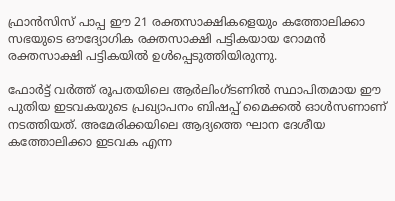ഫ്രാൻസിസ് പാപ്പ ഈ 21 രക്തസാക്ഷികളെയും കത്തോലിക്കാ സഭയുടെ ഔദ്യോഗിക രക്തസാക്ഷി പട്ടികയായ റോമൻ രക്തസാക്ഷി പട്ടികയിൽ ഉൾപ്പെടുത്തിയിരുന്നു.

ഫോർട്ട് വർത്ത് രൂപതയിലെ ആർലിംഗ്ടണിൽ സ്ഥാപിതമായ ഈ പുതിയ ഇടവകയുടെ പ്രഖ്യാപനം ബിഷപ്പ് മൈക്കൽ ഓൾസണാണ് നടത്തിയത്. അമേരിക്കയിലെ ആദ്യത്തെ ഘാന ദേശീയ കത്തോലിക്കാ ഇടവക എന്ന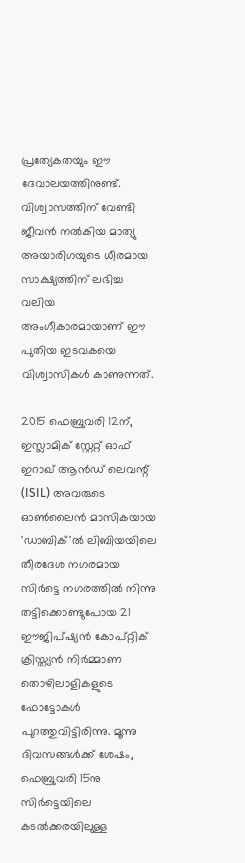പ്രത്യേകതയും ഈ ദേവാലയത്തിനുണ്ട്. വിശ്വാസത്തിന് വേണ്ടി ജീവൻ നൽകിയ മാത്യു അയാരിഗയുടെ ധീരമായ സാക്ഷ്യത്തിന് ലഭിച്ച വലിയ അംഗീകാരമായാണ് ഈ പുതിയ ഇടവകയെ വിശ്വാസികൾ കാണുന്നത്.

2015 ഫെബ്രുവരി 12ന്, ഇസ്ലാമിക് സ്റ്റേറ്റ് ഓഫ് ഇറാഖ് ആൻഡ് ലെവന്റ് (ISIL) അവരുടെ ഓൺലൈൻ മാസികയായ 'ഡാബിക്'ല്‍ ലിബിയയിലെ തീരദേശ നഗരമായ സിര്‍ട്ടെ നഗരത്തിൽ നിന്നു തട്ടിക്കൊണ്ടുപോയ 21 ഈജിപ്ഷ്യൻ കോപ്റ്റിക് ക്രിസ്ത്യൻ നിർമ്മാണ തൊഴിലാളികളുടെ ഫോട്ടോകൾ പുറത്തുവിട്ടിരിന്നു. മൂന്നു ദിവസങ്ങള്‍ക്ക് ശേഷം, ഫെബ്രുവരി 15നു സിര്‍ട്ടെയിലെ കടല്‍ക്കരയിലുള്ള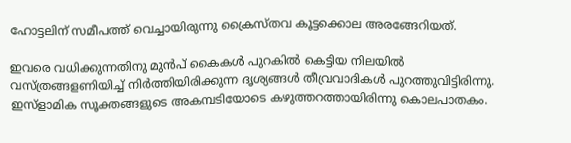ഹോട്ടലിന് സമീപത്ത് വെച്ചായിരുന്നു ക്രൈസ്തവ കൂട്ടക്കൊല അരങ്ങേറിയത്.

ഇവരെ വധിക്കുന്നതിനു മുൻപ് കൈകൾ പുറകിൽ കെട്ടിയ നിലയിൽ വസ്ത്രങ്ങളണിയിച്ച് നിര്‍ത്തിയിരിക്കുന്ന ദൃശ്യങ്ങള്‍ തീവ്രവാദികൾ പുറത്തുവിട്ടിരിന്നു. ഇസ്ളാമിക സൂക്തങ്ങളുടെ അകമ്പടിയോടെ കഴുത്തറത്തായിരിന്നു കൊലപാതകം.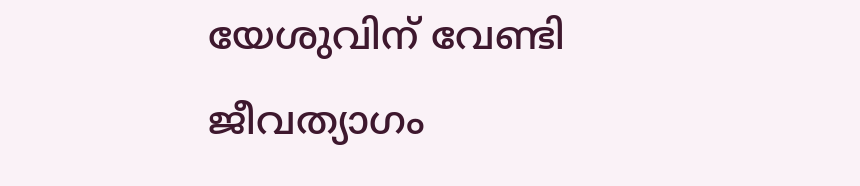യേശുവിന് വേണ്ടി ജീവത്യാഗം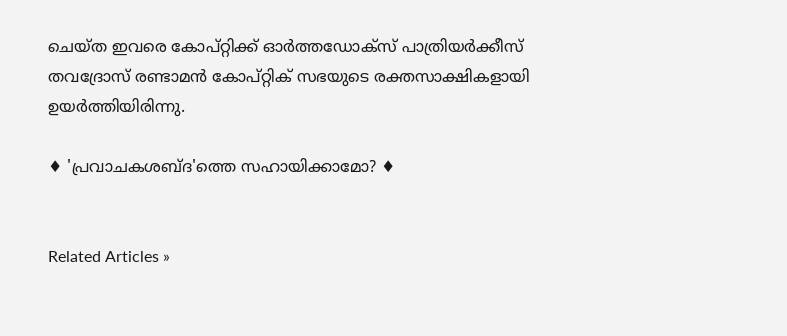ചെയ്ത ഇവരെ കോപ്റ്റിക്ക് ഓർത്തഡോക്സ് പാത്രിയർക്കീസ് തവദ്രോസ് രണ്ടാമൻ കോപ്റ്റിക് സഭയുടെ രക്തസാക്ഷികളായി ഉയർത്തിയിരിന്നു.

♦ 'പ്രവാചകശബ്‌ദ'ത്തെ സഹായിക്കാമോ? ♦


Related Articles »